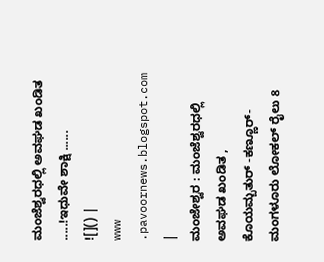ಮಂಜೆಶ್ವರಧಲ್ಲಿ ಅವಘಡ ಖಂಡಿತ .....!ಇಧುವೇ ಶಾಕ್ಷಿ ......
![]() |
www .pavoornews.blogspot.com |
ಮಂಜೇಶ್ವರ : ಮಂಜೆಶ್ವರಧಲ್ಲಿ ಅವಘಡ ಖಂಡಿತ , ಕೊಯಮ್ಬತುರ್ -ಕಣ್ಣೂರ್-ಮಂಗಳೂರು ಲೋಕಲ್ ರೈಲು 8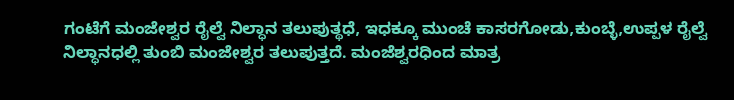ಗಂಟೆಗೆ ಮಂಜೇಶ್ವರ ರೈಲ್ವೆ ನಿಲ್ಧಾನ ತಲುಪುತ್ಥಧೆ, ಇಧಕ್ಕೂ ಮುಂಚೆ ಕಾಸರಗೋಡು,ಕುಂಬ್ಳೆ,ಉಪ್ಪಳ ರೈಲ್ವೆ ನಿಲ್ಧಾನಧಲ್ಲಿ ತುಂಬಿ ಮಂಜೇಶ್ವರ ತಲುಪುತ್ತದೆ. ಮಂಜೆಶ್ವರಧಿಂದ ಮಾತ್ರ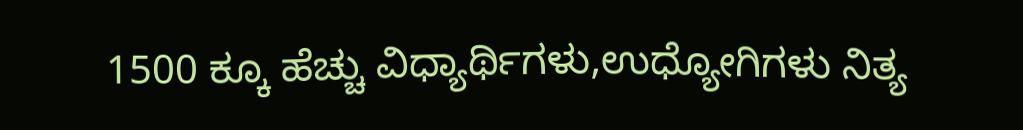1500 ಕ್ಕೂ ಹೆಚ್ಚು ವಿಧ್ಯಾರ್ಥಿಗಳು,ಉಧ್ಯೋಗಿಗಳು ನಿತ್ಯ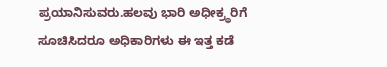ಪ್ರಯಾನಿಸುವರು.ಹಲವು ಭಾರಿ ಅಧೀಕ್ರ್ಥರಿಗೆ ಸೂಚಿಸಿದರೂ ಅಧಿಕಾರಿಗಳು ಈ ಇತ್ತ ಕಡೆ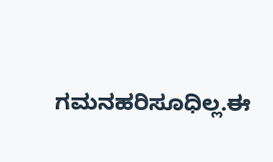ಗಮನಹರಿಸೂಧಿಲ್ಲ.ಈ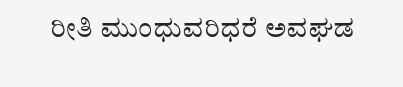ರೀತಿ ಮುಂಧುವರಿಧರೆ ಅವಘಡ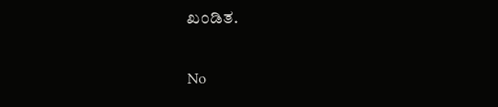ಖಂಡಿತ.

No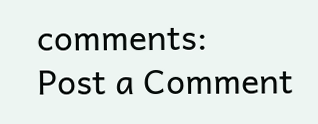comments:
Post a Comment